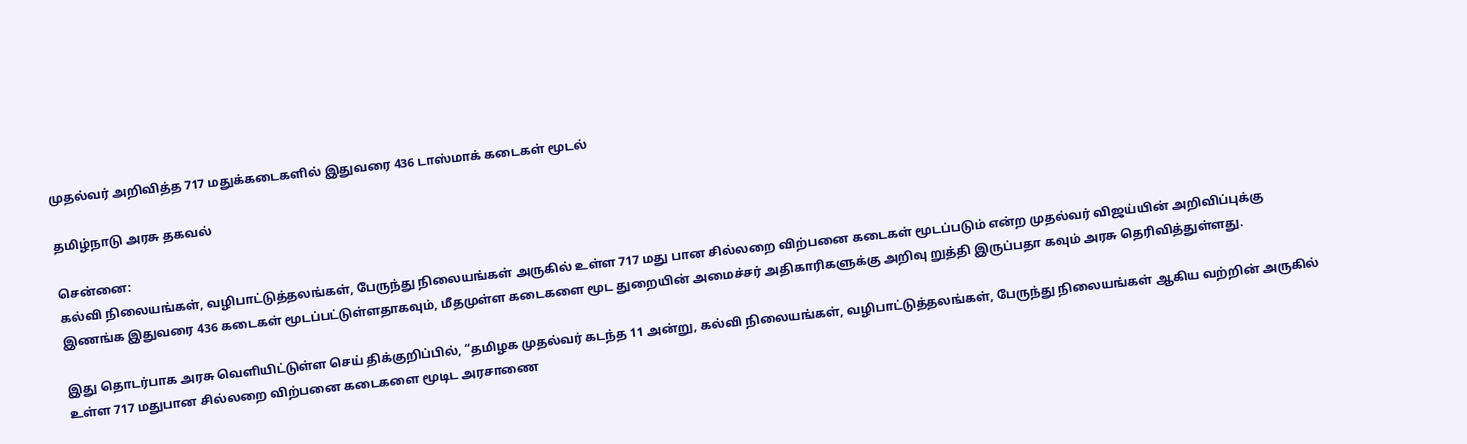முதல்வர் அறிவித்த 717 மதுக்கடைகளில் இதுவரை 436 டாஸ்மாக் கடைகள் மூடல்

தமிழ்நாடு அரசு தகவல்

சென்னை:
கல்வி நிலையங்கள், வழிபாட்டுத்தலங்கள், பேருந்து நிலையங்கள் அருகில் உள்ள 717 மது பான சில்லறை விற்பனை கடைகள் மூடப்படும் என்ற முதல்வர் விஜய்யின் அறிவிப்புக்கு இணங்க இதுவரை 436 கடைகள் மூடப்பட்டுள்ளதாகவும், மீதமுள்ள கடைகளை மூட துறையின் அமைச்சர் அதிகாரிகளுக்கு அறிவு றுத்தி இருப்பதா கவும் அரசு தெரிவித்துள்ளது.

இது தொடர்பாக அரசு வெளியிட்டுள்ள செய் திக்குறிப்பில், “தமிழக முதல்வர் கடந்த 11 அன்று, கல்வி நிலையங்கள், வழிபாட்டுத்தலங்கள், பேருந்து நிலையங்கள் ஆகிய வற்றின் அருகில் உள்ள 717 மதுபான சில்லறை விற்பனை கடைகளை மூடிட அரசாணை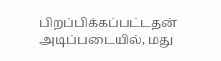பிறப்பிக்கப்பட்டதன்
அடிப்படையில், மது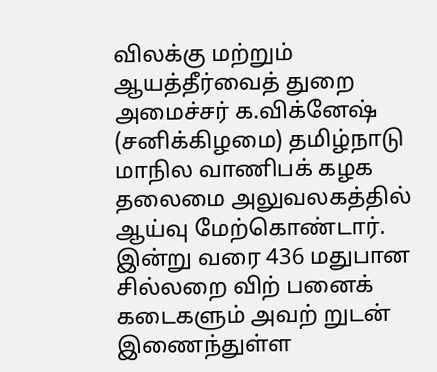விலக்கு மற்றும் ஆயத்தீர்வைத் துறை அமைச்சர் க.விக்னேஷ் (சனிக்கிழமை) தமிழ்நாடு மாநில வாணிபக் கழக தலைமை அலுவலகத்தில் ஆய்வு மேற்கொண்டார்.
இன்று வரை 436 மதுபான சில்லறை விற் பனைக் கடைகளும் அவற் றுடன் இணைந்துள்ள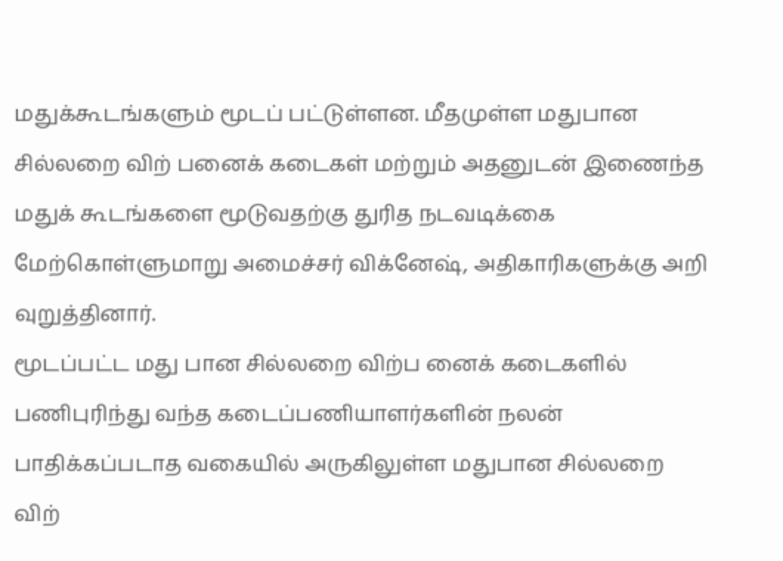மதுக்கூடங்களும் மூடப் பட்டுள்ளன. மீதமுள்ள மதுபான சில்லறை விற் பனைக் கடைகள் மற்றும் அதனுடன் இணைந்த மதுக் கூடங்களை மூடுவதற்கு துரித நடவடிக்கை மேற்கொள்ளுமாறு அமைச்சர் விக்னேஷ், அதிகாரிகளுக்கு அறி வுறுத்தினார்.
மூடப்பட்ட மது பான சில்லறை விற்ப னைக் கடைகளில் பணிபுரிந்து வந்த கடைப்பணியாளர்களின் நலன் பாதிக்கப்படாத வகையில் அருகிலுள்ள மதுபான சில்லறை விற்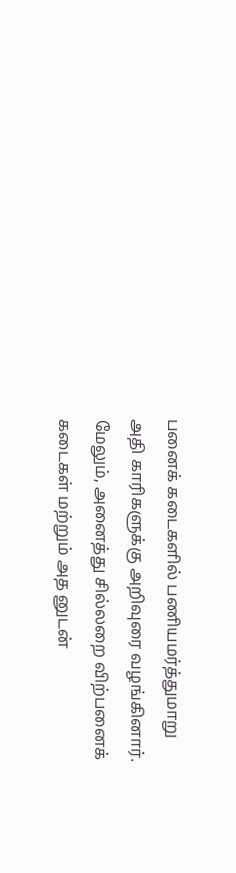பனைக் கடைகளில் பணியமர்த்துமாறு அதி காரிகளுக்கு அறிவுரை வழங்கினார்.
மேலும், அனைத்து சில்லறை விற்பனைக் கடைகள் மற்றும் அத னுடன்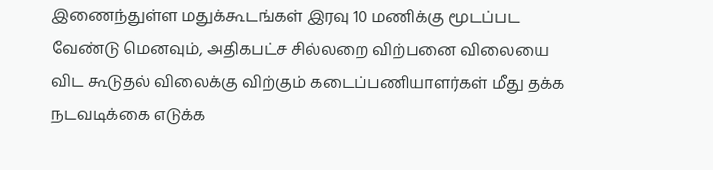இணைந்துள்ள மதுக்கூடங்கள் இரவு 10 மணிக்கு மூடப்பட வேண்டு மெனவும், அதிகபட்ச சில்லறை விற்பனை விலையை விட கூடுதல் விலைக்கு விற்கும் கடைப்பணியாளர்கள் மீது தக்க நடவடிக்கை எடுக்க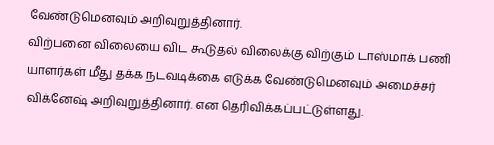வேண்டுமெனவும் அறிவுறுத்தினார்.
விற்பனை விலையை விட கூடுதல் விலைக்கு விற்கும் டாஸ்மாக் பணி யாளர்கள் மீது தக்க நடவடிக்கை எடுக்க வேண்டுமெனவும் அமைச்சர் விக்னேஷ் அறிவுறுத்தினார். என தெரிவிக்கப்பட்டுள்ளது.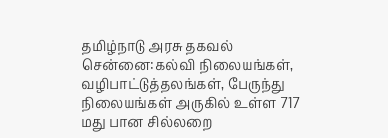தமிழ்நாடு அரசு தகவல் சென்னை:கல்வி நிலையங்கள், வழிபாட்டுத்தலங்கள், பேருந்து நிலையங்கள் அருகில் உள்ள 717 மது பான சில்லறை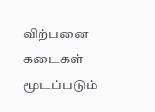விற்பனை கடைகள் மூடப்படும்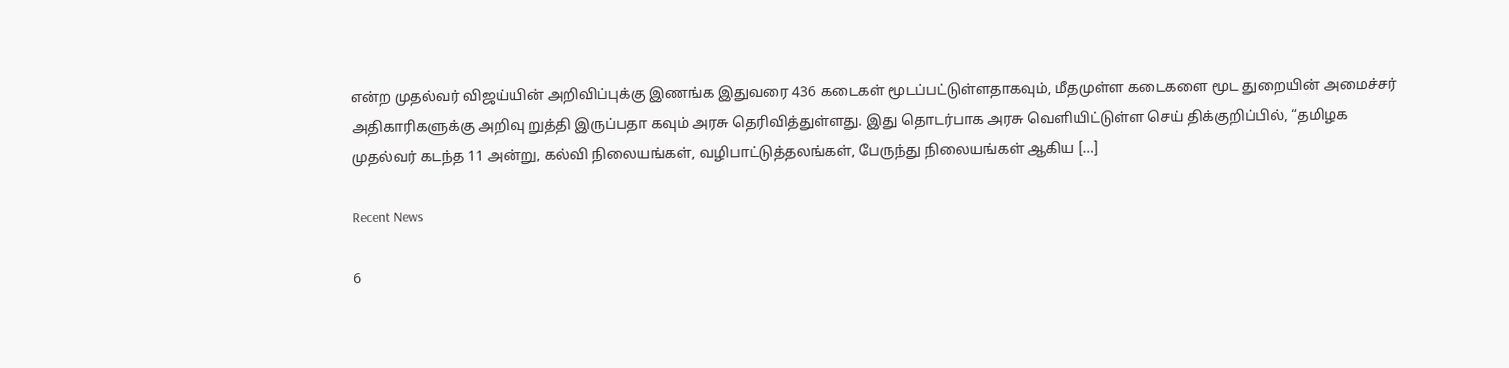என்ற முதல்வர் விஜய்யின் அறிவிப்புக்கு இணங்க இதுவரை 436 கடைகள் மூடப்பட்டுள்ளதாகவும், மீதமுள்ள கடைகளை மூட துறையின் அமைச்சர் அதிகாரிகளுக்கு அறிவு றுத்தி இருப்பதா கவும் அரசு தெரிவித்துள்ளது. இது தொடர்பாக அரசு வெளியிட்டுள்ள செய் திக்குறிப்பில், “தமிழக முதல்வர் கடந்த 11 அன்று, கல்வி நிலையங்கள், வழிபாட்டுத்தலங்கள், பேருந்து நிலையங்கள் ஆகிய […]

Recent News

6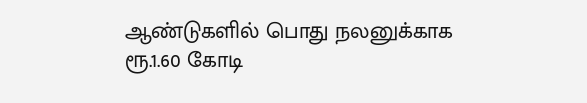ஆண்டுகளில் பொது நலனுக்காக ரூ.1.60 கோடி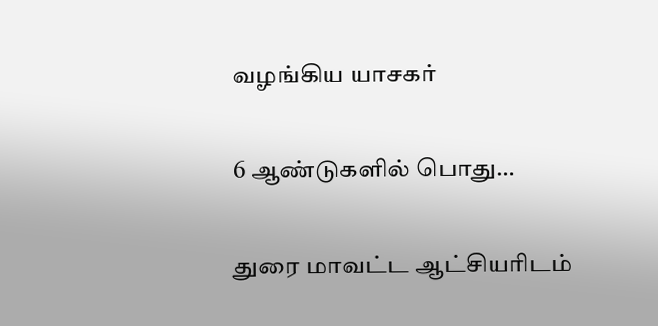வழங்கிய யாசகர்

6 ஆண்டுகளில் பொது…

துரை மாவட்ட ஆட்சியரிடம்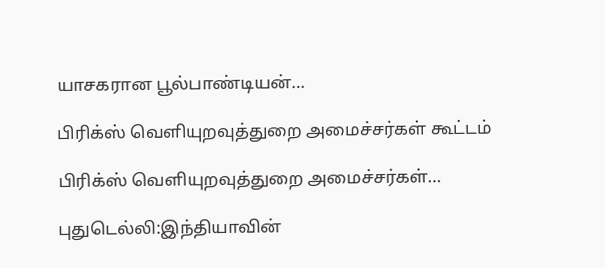யாசகரான பூல்பாண்டியன்…

பிரிக்ஸ் வெளியுறவுத்துறை அமைச்சர்கள் கூட்டம்

பிரிக்ஸ் வெளியுறவுத்துறை அமைச்சர்கள்…

புதுடெல்லி:இந்தியாவின்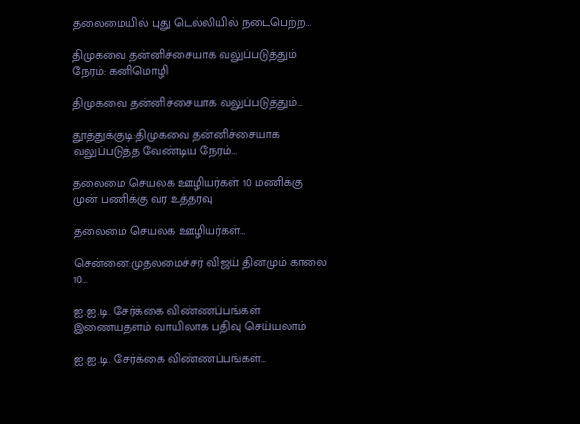தலைமையில் புது டெல்லியில் நடைபெற்ற…

திமுகவை தன்னிச்சையாக வலுப்படுத்தும் நேரம்: கனிமொழி

திமுகவை தன்னிச்சையாக வலுப்படுத்தும்…

தூத்துக்குடி:திமுகவை தன்னிச்சையாக வலுப்படுத்த வேண்டிய நேரம்…

தலைமை செயலக ஊழியர்கள் 10 மணிக்கு முன் பணிக்கு வர உத்தரவு

தலைமை செயலக ஊழியர்கள்…

சென்னை:முதலமைச்சர் விஜய் தினமும் காலை 10…

ஐ.ஐ.டி. சேர்க்கை விண்ணப்பங்கள் இணையதளம் வாயிலாக பதிவு செய்யலாம்

ஐ.ஐ.டி. சேர்க்கை விண்ணப்பங்கள்…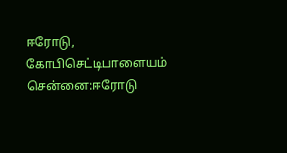ஈரோடு, கோபிசெட்டிபாளையம் சென்னை:ஈரோடு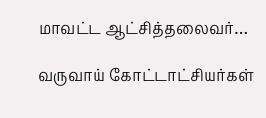மாவட்ட ஆட்சித்தலைவர்…

வருவாய் கோட்டாட்சியர்கள்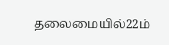தலைமையில்22ம்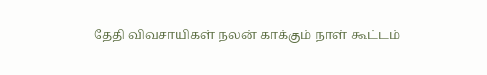தேதி விவசாயிகள் நலன் காக்கும் நாள் கூட்டம்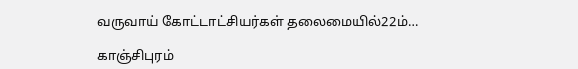வருவாய் கோட்டாட்சியர்கள் தலைமையில்22ம்…

காஞ்சிபுரம்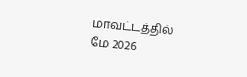மாவட்டத்தில் மே 2026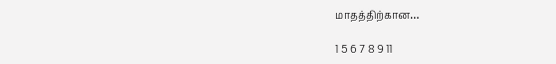மாதத்திற்கான…

1 5 6 7 8 9 11